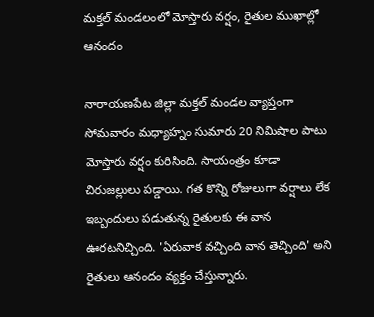మక్తల్ మండలంలో మోస్తారు వర్షం, రైతుల ముఖాల్లో ఆనందం

నారాయణపేట జిల్లా మక్తల్ మండల వ్యాప్తంగా సోమవారం మధ్యాహ్నం సుమారు 20 నిమిషాల పాటు మోస్తారు వర్షం కురిసింది. సాయంత్రం కూడా చిరుజల్లులు పడ్డాయి. గత కొన్ని రోజులుగా వర్షాలు లేక ఇబ్బందులు పడుతున్న రైతులకు ఈ వాన ఊరటనిచ్చింది. 'ఏరువాక వచ్చింది వాన తెచ్చింది' అని రైతులు ఆనందం వ్యక్తం చేస్తున్నారు.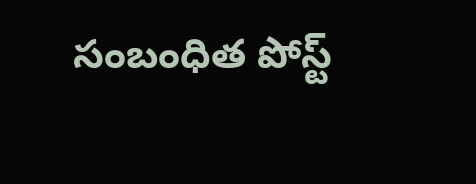సంబంధిత పోస్ట్